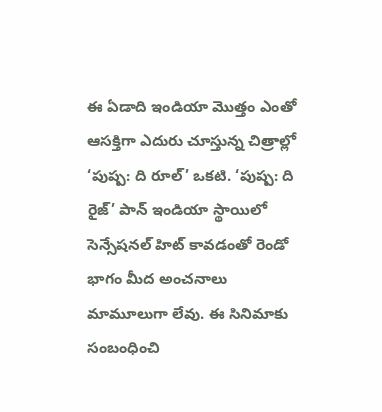ఈ ఏడాది ఇండియా మొత్తం ఎంతో ఆసక్తిగా ఎదురు చూస్తున్న చిత్రాల్లో ‘పుష్ప: ది రూల్’ ఒకటి. ‘పుష్ప: ది రైజ్’ పాన్ ఇండియా స్థాయిలో సెన్సేషనల్ హిట్ కావడంతో రెండో భాగం మీద అంచనాలు మామూలుగా లేవు. ఈ సినిమాకు సంబంధించి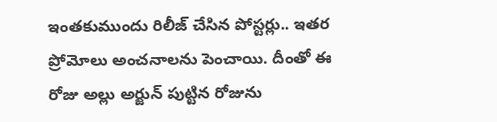ఇంతకుముందు రిలీజ్ చేసిన పోస్టర్లు.. ఇతర ప్రోమోలు అంచనాలను పెంచాయి. దీంతో ఈ రోజు అల్లు అర్జున్ పుట్టిన రోజును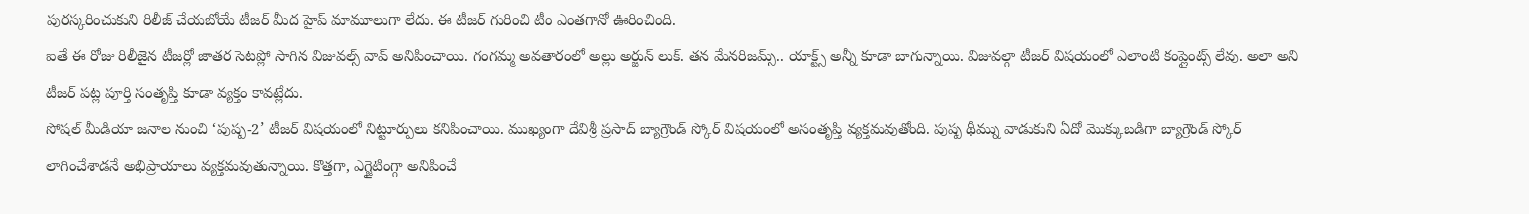పురస్కరించుకుని రిలీజ్ చేయబోయే టీజర్ మీద హైప్ మామూలుగా లేదు. ఈ టీజర్ గురించి టీం ఎంతగానో ఊరించింది.
ఐతే ఈ రోజు రిలీజైన టీజర్లో జాతర సెటప్లో సాగిన విజువల్స్ వావ్ అనిపించాయి. గంగమ్మ అవతారంలో అల్లు అర్జున్ లుక్. తన మేనరిజమ్స్.. యాక్ట్స్ అన్నీ కూడా బాగున్నాయి. విజువల్గా టీజర్ విషయంలో ఎలాంటి కంప్లైంట్స్ లేవు. అలా అని టీజర్ పట్ల పూర్తి సంతృప్తి కూడా వ్యక్తం కావట్లేదు.
సోషల్ మీడియా జనాల నుంచి ‘పుష్ప-2’ టీజర్ విషయంలో నిట్టూర్పులు కనిపించాయి. ముఖ్యంగా దేవిశ్రీ ప్రసాద్ బ్యాగ్రౌండ్ స్కోర్ విషయంలో అసంతృప్తి వ్యక్తమవుతోంది. పుష్ప థీమ్ను వాడుకుని ఏదో మొక్కుబడిగా బ్యాగ్రౌండ్ స్కోర్ లాగించేశాడనే అభిప్రాయాలు వ్యక్తమవుతున్నాయి. కొత్తగా, ఎగ్జైటింగ్గా అనిపించే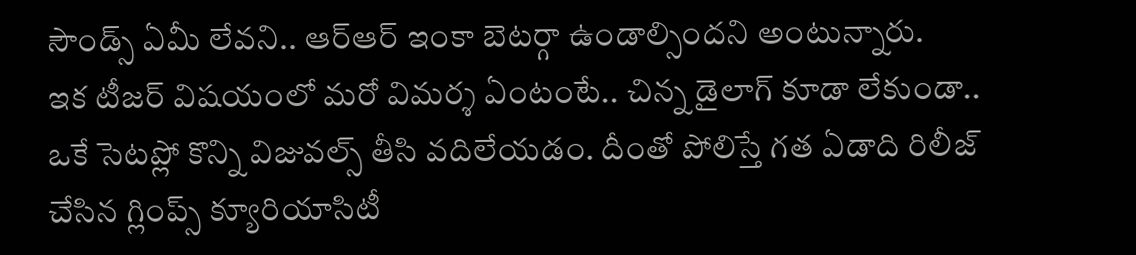సౌండ్స్ ఏమీ లేవని.. ఆర్ఆర్ ఇంకా బెటర్గా ఉండాల్సిందని అంటున్నారు.
ఇక టీజర్ విషయంలో మరో విమర్శ ఏంటంటే.. చిన్న డైలాగ్ కూడా లేకుండా.. ఒకే సెటప్లో కొన్ని విజువల్స్ తీసి వదిలేయడం. దీంతో పోలిస్తే గత ఏడాది రిలీజ్ చేసిన గ్లింప్స్ క్యూరియాసిటీ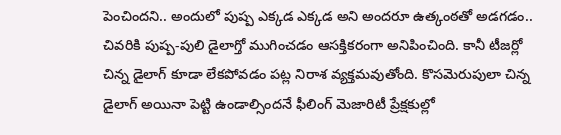పెంచిందని.. అందులో పుష్ప ఎక్కడ ఎక్కడ అని అందరూ ఉత్కంఠతో అడగడం.. చివరికి పుష్ప-పులి డైలాగ్తో ముగించడం ఆసక్తికరంగా అనిపించింది. కానీ టీజర్లో చిన్న డైలాగ్ కూడా లేకపోవడం పట్ల నిరాశ వ్యక్తమవుతోంది. కొసమెరుపులా చిన్న డైలాగ్ అయినా పెట్టి ఉండాల్సిందనే ఫీలింగ్ మెజారిటీ ప్రేక్షకుల్లో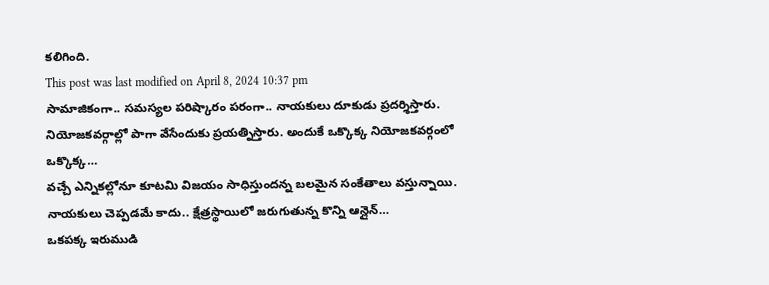కలిగింది.
This post was last modified on April 8, 2024 10:37 pm
సామాజికంగా.. సమస్యల పరిష్కారం పరంగా.. నాయకులు దూకుడు ప్రదర్శిస్తారు. నియోజకవర్గాల్లో పాగా వేసేందుకు ప్రయత్నిస్తారు. అందుకే ఒక్కొక్క నియోజకవర్గంలో ఒక్కొక్క…
వచ్చే ఎన్నికల్లోనూ కూటమి విజయం సాధిస్తుందన్న బలమైన సంకేతాలు వస్తున్నాయి. నాయకులు చెప్పడమే కాదు.. క్షేత్రస్థాయిలో జరుగుతున్న కొన్ని ఆన్లైన్…
ఒకపక్క ఇరుముడి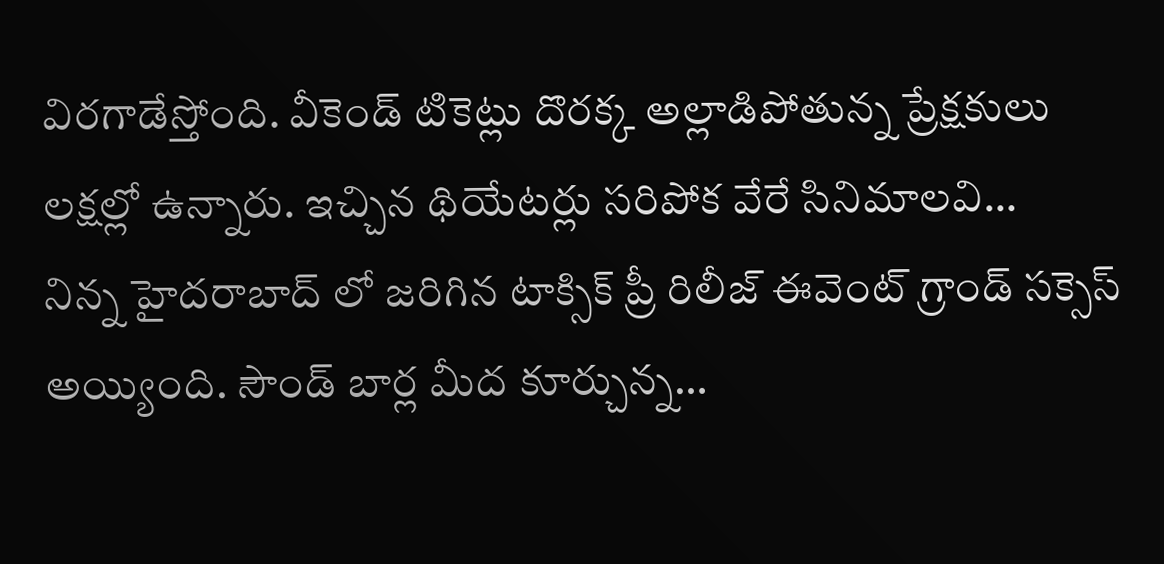విరగాడేస్తోంది. వీకెండ్ టికెట్లు దొరక్క అల్లాడిపోతున్న ప్రేక్షకులు లక్షల్లో ఉన్నారు. ఇచ్చిన థియేటర్లు సరిపోక వేరే సినిమాలవి…
నిన్న హైదరాబాద్ లో జరిగిన టాక్సిక్ ప్రీ రిలీజ్ ఈవెంట్ గ్రాండ్ సక్సెస్ అయ్యింది. సౌండ్ బార్ల మీద కూర్చున్న…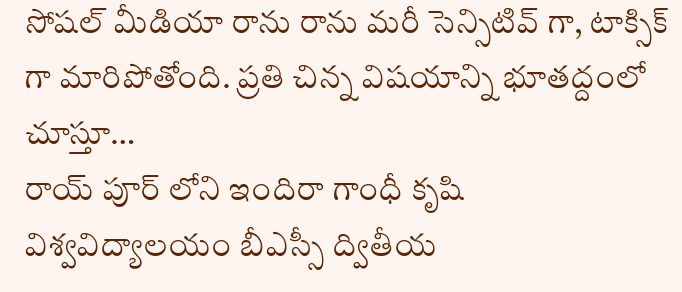సోషల్ మీడియా రాను రాను మరీ సెన్సిటివ్ గా, టాక్సిక్ గా మారిపోతోంది. ప్రతి చిన్న విషయాన్ని భూతద్దంలో చూస్తూ…
రాయ్ పూర్ లోని ఇందిరా గాంధీ కృషి విశ్వవిద్యాలయం బీఎస్సీ ద్వితీయ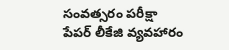సంవత్సరం పరీక్షా పేపర్ లీకేజి వ్యవహారం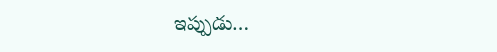ఇప్పుడు…